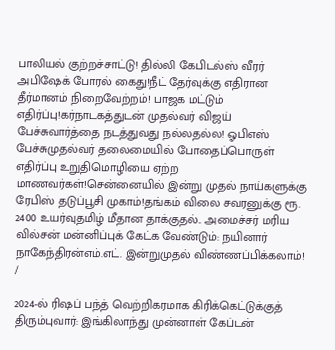பாலியல் குற்றச்சாட்டு! தில்லி கேபிடல்ஸ் வீரர் அபிஷேக் போரல் கைது!நீட் தேர்வுக்கு எதிரான தீர்மானம் நிறைவேற்றம்! பாஜக மட்டும் எதிர்ப்பு!கர்நாடகத்துடன் முதல்வர் விஜய் பேச்சுவார்த்தை நடத்துவது நல்லதல்ல! ஓபிஎஸ் பேச்சுமுதல்வர் தலைமையில் போதைப்பொருள் எதிர்ப்பு உறுதிமொழியை ஏற்ற மாணவர்கள்!சென்னையில் இன்று முதல் நாய்களுக்கு ரேபிஸ் தடுப்பூசி முகாம்!தங்கம் விலை சவரனுக்கு ரூ. 2400 உயர்வுதமிழ் மீதான தாக்குதல்.. அமைச்சர் மரிய வில்சன் மன்னிப்புக் கேட்க வேண்டும்: நயினார் நாகேந்திரன்எம்.எட். இன்றுமுதல் விண்ணப்பிக்கலாம்!
/

2024-ல் ரிஷப் பந்த் வெற்றிகரமாக கிரிக்கெட்டுக்குத் திரும்புவார்: இங்கிலாந்து முன்னாள் கேப்டன்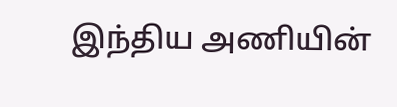இந்திய அணியின்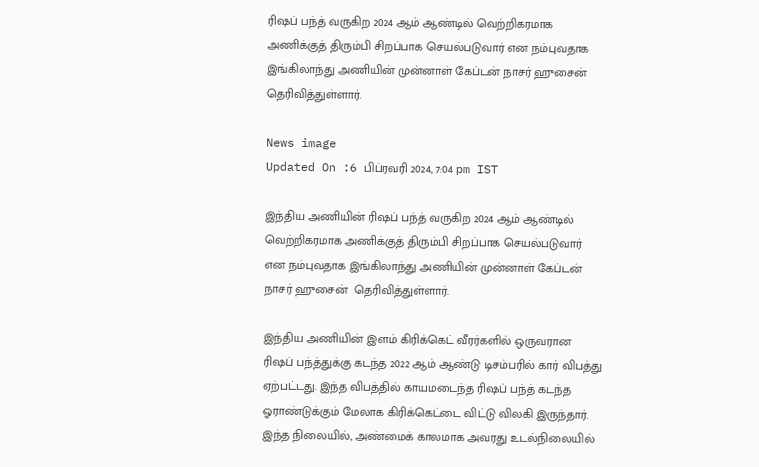ரிஷப் பந்த் வருகிற 2024 ஆம் ஆண்டில் வெற்றிகரமாக அணிக்குத் திரும்பி சிறப்பாக செயல்படுவார் என நம்புவதாக இங்கிலாந்து அணியின் முன்னாள் கேப்டன் நாசர் ஹுசைன்  தெரிவித்துள்ளார்.

News image
Updated On :6 பிப்ரவரி 2024, 7:04 pm IST

இந்திய அணியின் ரிஷப் பந்த் வருகிற 2024 ஆம் ஆண்டில் வெற்றிகரமாக அணிக்குத் திரும்பி சிறப்பாக செயல்படுவார் என நம்புவதாக இங்கிலாந்து அணியின் முன்னாள் கேப்டன் நாசர் ஹுசைன்  தெரிவித்துள்ளார்.

இந்திய அணியின் இளம் கிரிக்கெட் வீரர்களில் ஒருவரான ரிஷப் பந்த்துக்கு கடந்த 2022 ஆம் ஆண்டு டிசம்பரில் கார் விபத்து ஏற்பட்டது. இந்த விபத்தில் காயமடைந்த ரிஷப் பந்த் கடந்த ஓராண்டுக்கும் மேலாக கிரிக்கெட்டை விட்டு விலகி இருந்தார். இந்த நிலையில், அண்மைக் காலமாக அவரது உடல்நிலையில்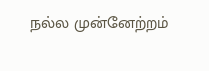நல்ல முன்னேற்றம்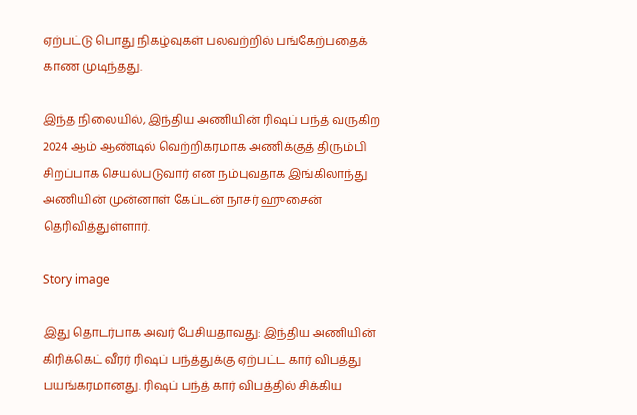ஏற்பட்டு பொது நிகழ்வுகள் பலவற்றில் பங்கேற்பதைக் காண முடிந்தது.

இந்த நிலையில், இந்திய அணியின் ரிஷப் பந்த் வருகிற 2024 ஆம் ஆண்டில் வெற்றிகரமாக அணிக்குத் திரும்பி சிறப்பாக செயல்படுவார் என நம்புவதாக இங்கிலாந்து அணியின் முன்னாள் கேப்டன் நாசர் ஹுசைன்  தெரிவித்துள்ளார்.

Story image

இது தொடர்பாக அவர் பேசியதாவது: இந்திய அணியின் கிரிக்கெட் வீரர் ரிஷப் பந்த்துக்கு ஏற்பட்ட கார் விபத்து பயங்கரமானது. ரிஷப் பந்த் கார் விபத்தில் சிக்கிய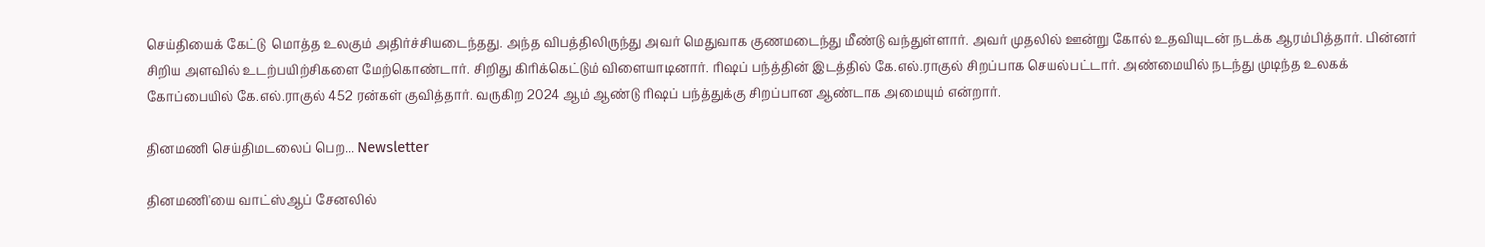செய்தியைக் கேட்டு  மொத்த உலகும் அதிர்ச்சியடைந்தது. அந்த விபத்திலிருந்து அவர் மெதுவாக குணமடைந்து மீண்டு வந்துள்ளார். அவர் முதலில் ஊன்று கோல் உதவியுடன் நடக்க ஆரம்பித்தார். பின்னர் சிறிய அளவில் உடற்பயிற்சிகளை மேற்கொண்டார். சிறிது கிரிக்கெட்டும் விளையாடினார். ரிஷப் பந்த்தின் இடத்தில் கே.எல்.ராகுல் சிறப்பாக செயல்பட்டார். அண்மையில் நடந்து முடிந்த உலகக் கோப்பையில் கே.எல்.ராகுல் 452 ரன்கள் குவித்தார். வருகிற 2024 ஆம் ஆண்டு ரிஷப் பந்த்துக்கு சிறப்பான ஆண்டாக அமையும் என்றார்.

தினமணி செய்திமடலைப் பெற... Newsletter

தினமணி'யை வாட்ஸ்ஆப் சேனலில்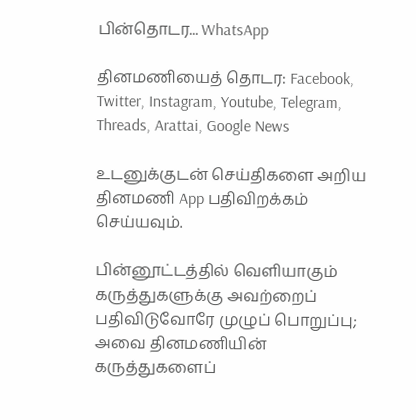பின்தொடர... WhatsApp

தினமணியைத் தொடர: Facebook, Twitter, Instagram, Youtube, Telegram, Threads, Arattai, Google News

உடனுக்குடன் செய்திகளை அறிய தினமணி App பதிவிறக்கம் செய்யவும்.

பின்னூட்டத்தில் வெளியாகும் கருத்துகளுக்கு அவற்றைப் பதிவிடுவோரே முழுப் பொறுப்பு; அவை தினமணியின் கருத்துகளைப்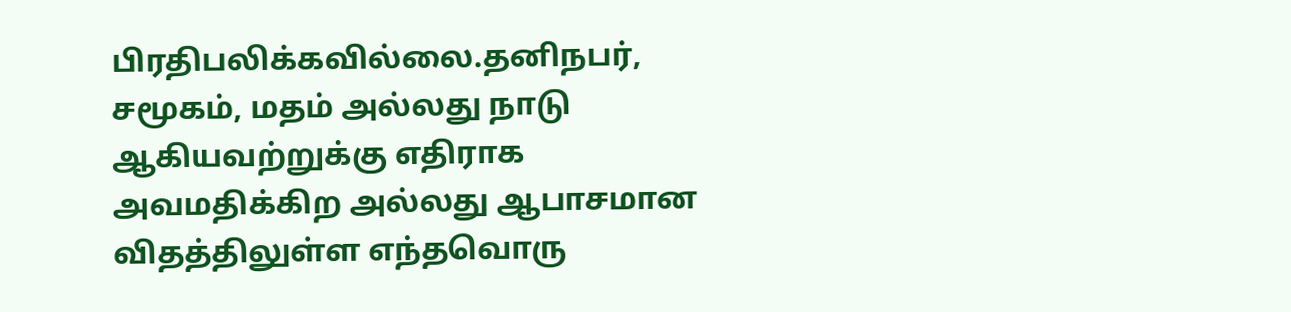பிரதிபலிக்கவில்லை.தனிநபர், சமூகம், மதம் அல்லது நாடு ஆகியவற்றுக்கு எதிராக அவமதிக்கிற அல்லது ஆபாசமான விதத்திலுள்ள எந்தவொரு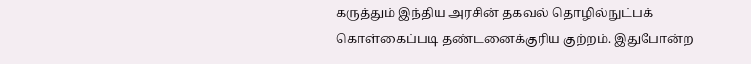கருத்தும் இந்திய அரசின் தகவல் தொழில்நுட்பக் கொள்கைப்படி தண்டனைக்குரிய குற்றம். இதுபோன்ற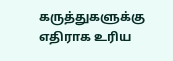கருத்துகளுக்கு எதிராக உரிய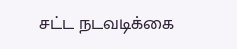சட்ட நடவடிக்கை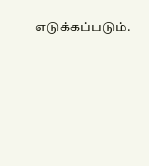எடுக்கப்படும்.